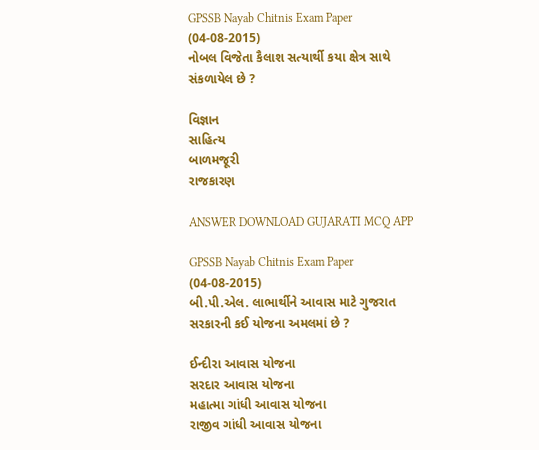GPSSB Nayab Chitnis Exam Paper (04-08-2015)
નોબલ વિજેતા કૈલાશ સત્યાર્થી કયા ક્ષેત્ર સાથે સંકળાયેલ છે ?

વિજ્ઞાન
સાહિત્ય
બાળમજૂરી
રાજકારણ

ANSWER DOWNLOAD GUJARATI MCQ APP

GPSSB Nayab Chitnis Exam Paper (04-08-2015)
બી.પી.એલ. લાભાર્થીને આવાસ માટે ગુજરાત સરકારની કઈ યોજના અમલમાં છે ?

ઈન્દીરા આવાસ યોજના
સરદાર આવાસ યોજના
મહાત્મા ગાંધી આવાસ યોજના
રાજીવ ગાંધી આવાસ યોજના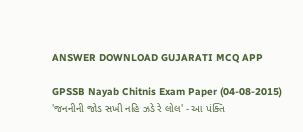ANSWER DOWNLOAD GUJARATI MCQ APP

GPSSB Nayab Chitnis Exam Paper (04-08-2015)
'જનનીની જોડ સખી નહિ ઝડે રે લોલ' - આ પંક્તિ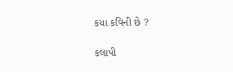કયા કવિની છે ?

કલાપી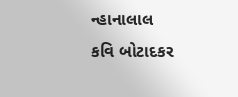ન્હાનાલાલ
કવિ બોટાદકર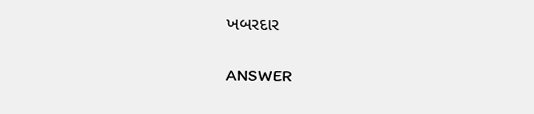ખબરદાર

ANSWER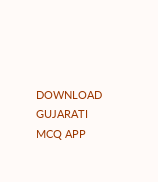DOWNLOAD GUJARATI MCQ APP